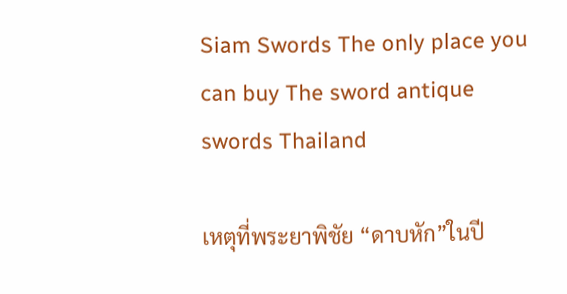Siam Swords The only place you can buy The sword antique swords Thailand

เหตุที่พระยาพิชัย “ดาบหัก”ในปี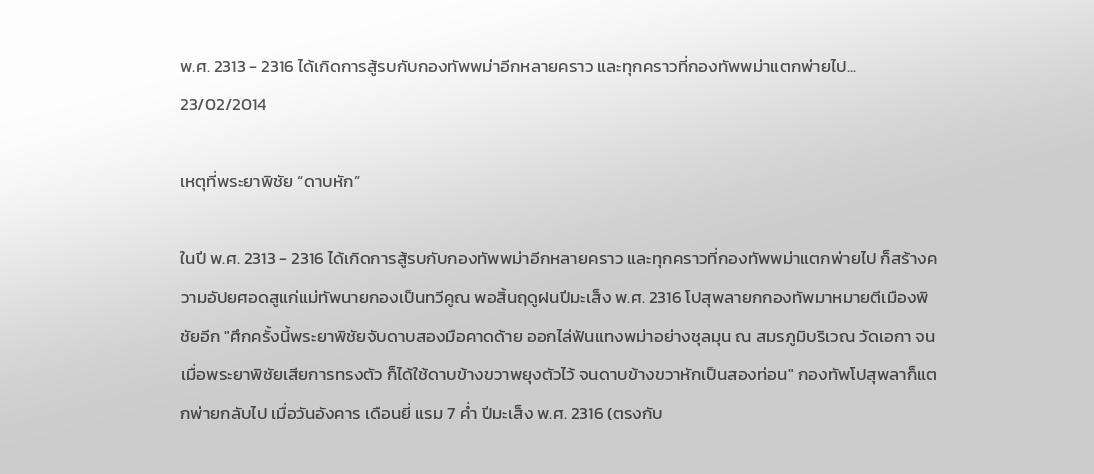พ.ศ. 2313 - 2316 ได้เกิดการสู้รบกับกองทัพพม่าอีกหลายคราว และทุกคราวที่กองทัพพม่าแตกพ่ายไป...
23/02/2014

เหตุที่พระยาพิชัย “ดาบหัก”

ในปี พ.ศ. 2313 - 2316 ได้เกิดการสู้รบกับกองทัพพม่าอีกหลายคราว และทุกคราวที่กองทัพพม่าแตกพ่ายไป ก็สร้างความอัปยศอดสูแก่แม่ทัพนายกองเป็นทวีคูณ พอสิ้นฤดูฝนปีมะเส็ง พ.ศ. 2316 โปสุพลายกกองทัพมาหมายตีเมืองพิชัยอีก "ศึกครั้งนี้พระยาพิชัยจับดาบสองมือคาดด้าย ออกไล่ฟันแทงพม่าอย่างชุลมุน ณ สมรภูมิบริเวณ วัดเอกา จนเมื่อพระยาพิชัยเสียการทรงตัว ก็ได้ใช้ดาบข้างขวาพยุงตัวไว้ จนดาบข้างขวาหักเป็นสองท่อน" กองทัพโปสุพลาก็แตกพ่ายกลับไป เมื่อวันอังคาร เดือนยี่ แรม 7 ค่ำ ปีมะเส็ง พ.ศ. 2316 (ตรงกับ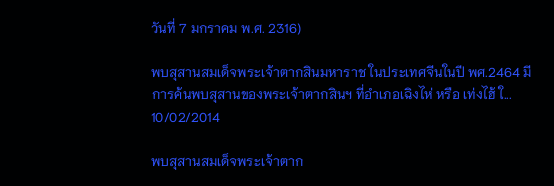วันที่ 7 มกราคม พ.ศ. 2316)

พบสุสานสมเด็จพระเจ้าตากสินมหาราช ในประเทศจีนในปี พศ.2464 มีการค้นพบสุสานของพระเจ้าตากสินฯ ที่อำเภอเฉิงไห่ หรือ เท่งไฮ้ ใ...
10/02/2014

พบสุสานสมเด็จพระเจ้าตาก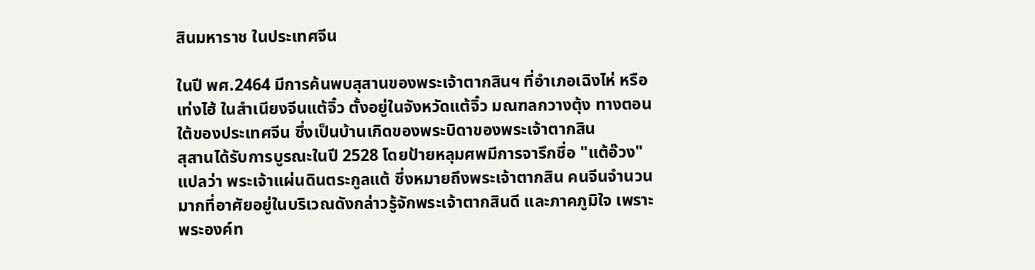สินมหาราช ในประเทศจีน

ในปี พศ.2464 มีการค้นพบสุสานของพระเจ้าตากสินฯ ที่อำเภอเฉิงไห่ หรือ เท่งไฮ้ ในสำเนียงจีนแต้จิ๋ว ตั้งอยู่ในจังหวัดแต้จิ๋ว มณฑลกวางตุ้ง ทางตอนใต้ของประเทศจีน ซึ่งเป็นบ้านเกิดของพระบิดาของพระเจ้าตากสิน
สุสานได้รับการบูรณะในปี 2528 โดยป้ายหลุมศพมีการจารึกชื่อ "แต้อ๊วง" แปลว่า พระเจ้าแผ่นดินตระกูลแต้ ซึ่งหมายถึงพระเจ้าตากสิน คนจีนจำนวนมากที่อาศัยอยู่ในบริเวณดังกล่าวรู้จักพระเจ้าตากสินดี และภาคภูมิใจ เพราะพระองค์ท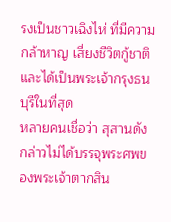รงเป็นชาวเฉิงไห่ ที่มีความกล้าหาญ เสี่ยงชีวิตกู้ชาติ และได้เป็นพระเจ้ากรุงธนบุรีในที่สุด
หลายคนเชื่อว่า สุสานดังกล่าวไม่ได้บรรจุพระศพของพระเจ้าตากสิน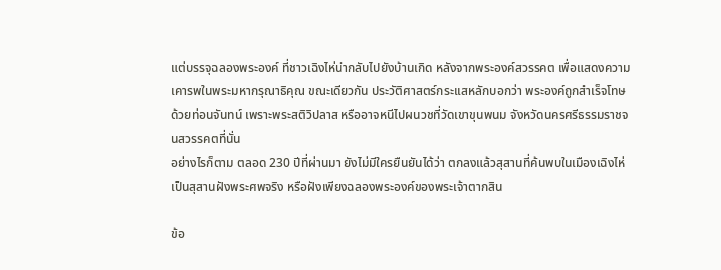แต่บรรจุฉลองพระองค์ ที่ชาวเฉิงไห่นำกลับไปยังบ้านเกิด หลังจากพระองค์สวรรคต เพื่อแสดงความเคารพในพระมหากรุณาธิคุณ ขณะเดียวกัน ประวัติศาสตร์กระเเสหลักบอกว่า พระองค์ถูกสำเร็จโทษด้วยท่อนจันทน์ เพราะพระสติวิปลาส หรืออาจหนีไปผนวชที่วัดเขาขุนพนม จังหวัดนครศรีธรรมราชจนสวรรคตที่นั่น
อย่างไรก็ตาม ตลอด 230 ปีที่ผ่านมา ยังไม่มีใครยืนยันได้ว่า ตกลงแล้วสุสานที่ค้นพบในเมืองเฉิงไห่ เป็นสุสานฝังพระศพจริง หรือฝังเพียงฉลองพระองค์ของพระเจ้าตากสิน

ข้อ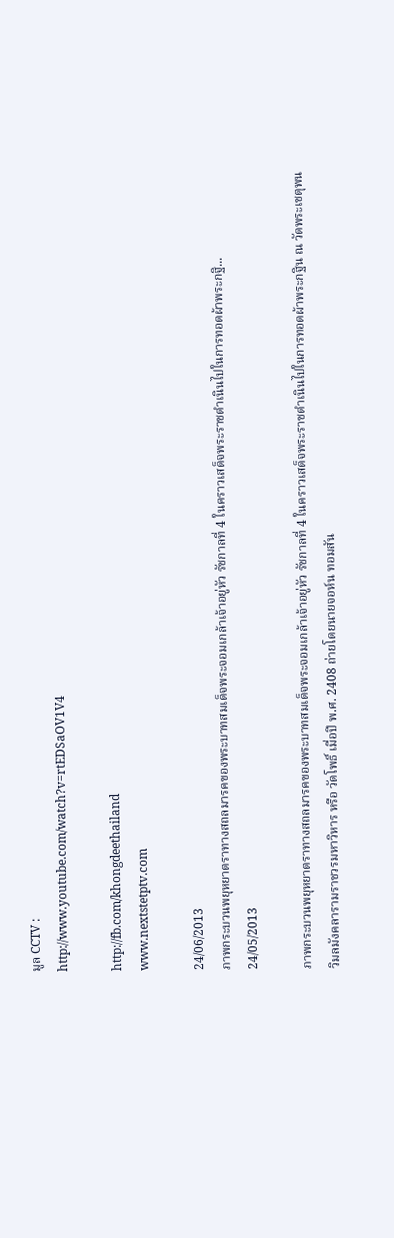มูล CCTV :
http://www.youtube.com/watch?v=rtEDSaOV1V4

http://fb.com/khongdeethailand
www.nextstetptv.com

24/06/2013
ภาพกระบวนพยุหยาตราทางสถลมารคของพระบาทสมเด็จพระจอมเกล้าเจ้าอยู่หัว รัชกาลที่ 4 ในคราวเสด็จพระราชดำเนินไปในการทอดผ้าพระกฐิ...
24/05/2013

ภาพกระบวนพยุหยาตราทางสถลมารคของพระบาทสมเด็จพระจอมเกล้าเจ้าอยู่หัว รัชกาลที่ 4 ในคราวเสด็จพระราชดำเนินไปในการทอดผ้าพระกฐิน ณ วัดพระเชตุพนวิมลมังคลารามราชวรมหาวิหาร หรือ วัดโพธิ์ เมื่อปี พ.ศ. 2408 ถ่ายโดยนายจอห์น ทอมสัน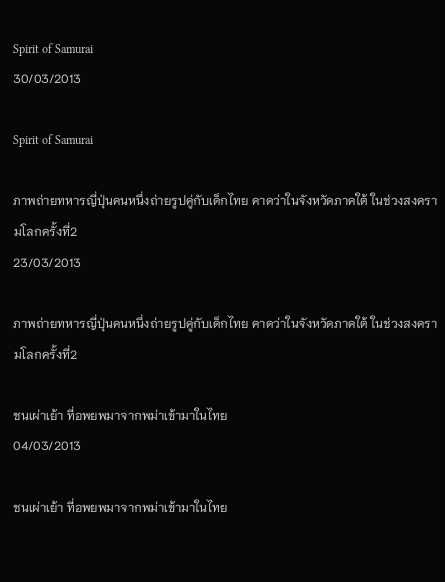Spirit of Samurai
30/03/2013

Spirit of Samurai

ภาพถ่ายทหารญี่ปุ่นคนหนึ่งถ่ายรูปคู่กับเด็กไทย คาดว่าในจังหวัดภาคใต้ ในช่วงสงครามโลกครั้งที่2
23/03/2013

ภาพถ่ายทหารญี่ปุ่นคนหนึ่งถ่ายรูปคู่กับเด็กไทย คาดว่าในจังหวัดภาคใต้ ในช่วงสงครามโลกครั้งที่2

ชนเผ่าเย้า ที่อพยพมาจากพม่าเข้ามาในไทย
04/03/2013

ชนเผ่าเย้า ที่อพยพมาจากพม่าเข้ามาในไทย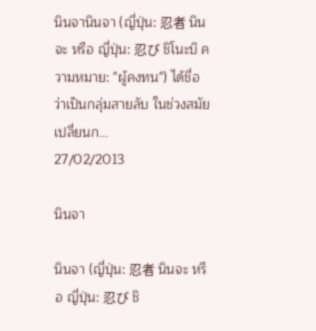นินจานินจา (ญี่ปุ่น: 忍者 นินจะ หรือ ญี่ปุ่น: 忍び ชิโนะบิ ความหมาย: "ผู้คงทน") ได้ชื่อว่าเป็นกลุ่มสายลับ ในช่วงสมัยเปลี่ยนก...
27/02/2013

นินจา

นินจา (ญี่ปุ่น: 忍者 นินจะ หรือ ญี่ปุ่น: 忍び ชิ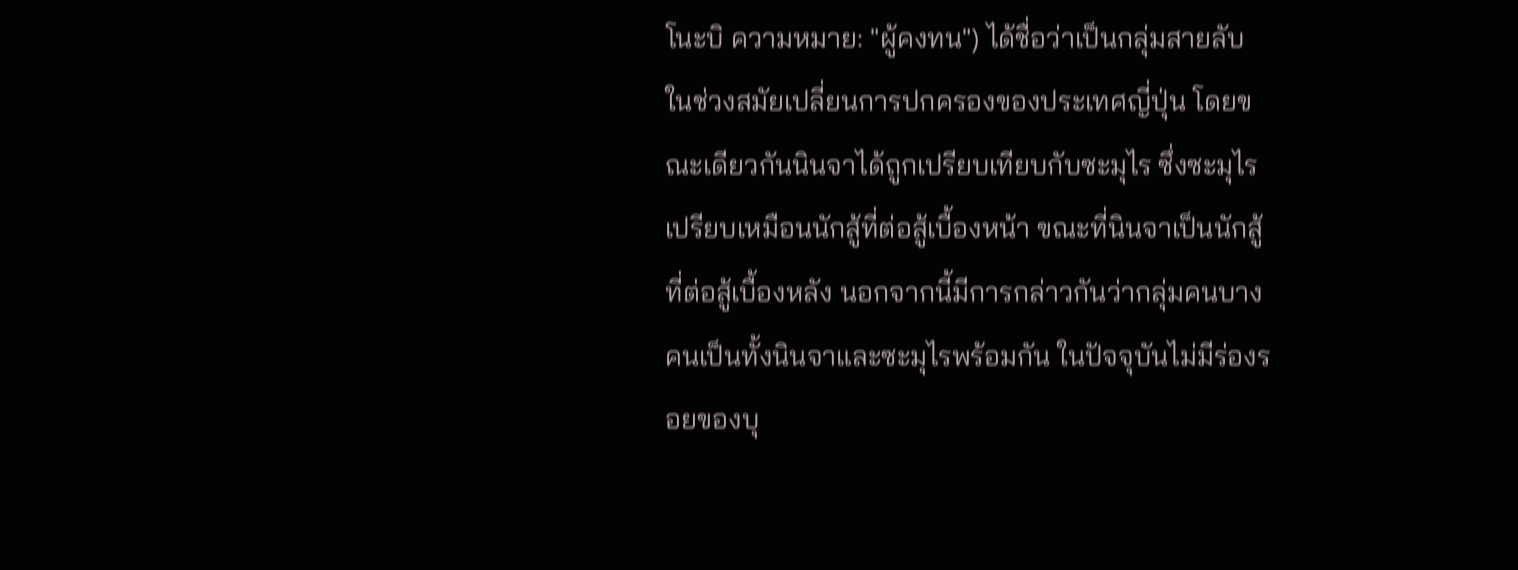โนะบิ ความหมาย: "ผู้คงทน") ได้ชื่อว่าเป็นกลุ่มสายลับ ในช่วงสมัยเปลี่ยนการปกครองของประเทศญี่ปุ่น โดยขณะเดียวกันนินจาได้ถูกเปรียบเทียบกับซะมุไร ซึ่งซะมุไรเปรียบเหมือนนักสู้ที่ต่อสู้เบื้องหน้า ขณะที่นินจาเป็นนักสู้ที่ต่อสู้เบื้องหลัง นอกจากนี้มีการกล่าวกันว่ากลุ่มคนบางคนเป็นทั้งนินจาและซะมุไรพร้อมกัน ในปัจจุบันไม่มีร่องรอยของบุ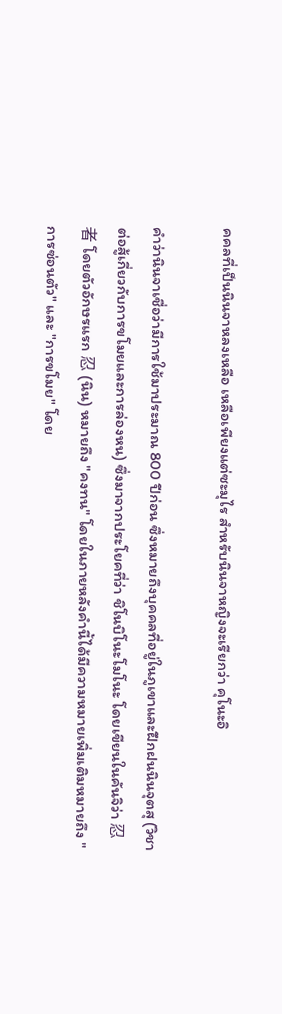คคลที่เป็นนินจาหลงเหลือ เหลือเพียงแต่ซะมุไร สำหรับนินจาหญิงจะเรียกว่า คุโนะอิ

คำว่านินจาเชื่อว่ามีการใช้มาประมาณ 800 ปีก่อน ซึ่งหมายถึงบุคคลที่อยู่ในภูเขาและฝึกฝนนินจุตสุ (วิชาต่อสู้เกี่ยวกับการขโมยและการล่องหน) ซึ่งมาจากประโยคที่ว่า ชิโนบิโนะโมโนะ โดยเขียนในคันจิว่า 忍者 โดยตัวอักษรแรก 忍 (นิน) หมายถึง "คงทน" โดยในภายหลังคำนี้ได้มีความหมายเพิ่มเติมหมายถึง "การซ่อนตัว" และ "การขโมย" โดย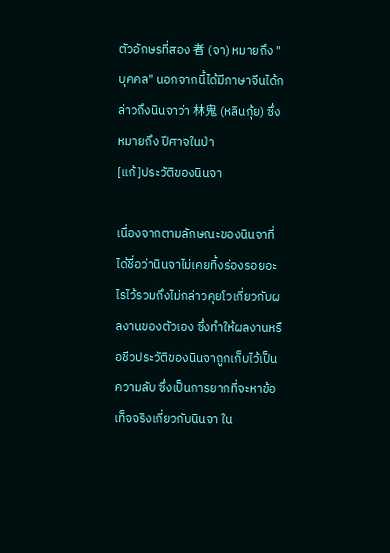ตัวอักษรที่สอง 者 (จา) หมายถึง "บุคคล" นอกจากนี้ได้มีภาษาจีนได้กล่าวถึงนินจาว่า 林鬼 (หลินกุ้ย) ซึ่งหมายถึง ปีศาจในป่า
[แก้]ประวัติของนินจา

เนื่องจากตามลักษณะของนินจาที่ได้ชื่อว่านินจาไม่เคยทิ้งร่องรอยอะไรไว้รวมถึงไม่กล่าวคุยโวเกี่ยวกับผลงานของตัวเอง ซึ่งทำให้ผลงานหรือชีวประวัติของนินจาถูกเก็บไว้เป็นความลับ ซึ่งเป็นการยากที่จะหาข้อเท็จจริงเกี่ยวกับนินจา ใน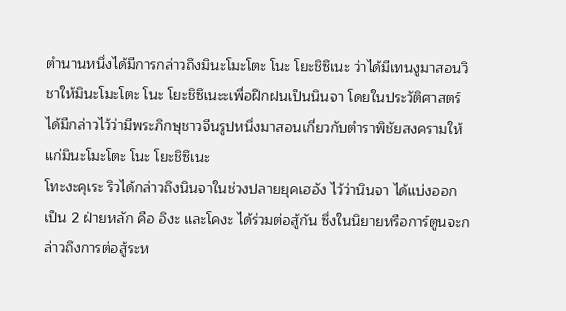ตำนานหนึ่งได้มีการกล่าวถึงมินะโมะโตะ โนะ โยะชิซึเนะ ว่าได้มีเทนงูมาสอนวิชาให้มินะโมะโตะ โนะ โยะชิซึเนะะเพื่อฝึกฝนเป็นนินจา โดยในประวัติศาสตร์ได้มีกล่าวไว้ว่ามีพระภิกษุชาวจีนรูปหนึ่งมาสอนเกี่ยวกับตำราพิชัยสงครามให้แก่มินะโมะโตะ โนะ โยะชิซึเนะ
โทะงะคุเระ ริวได้กล่าวถึงนินจาในช่วงปลายยุคเฮอัง ไว้ว่านินจา ได้แบ่งออก เป็น 2 ฝ่ายหลัก คือ อิงะ และโคงะ ได้ร่วมต่อสู้กัน ซึ่งในนิยายหรือการ์ตูนจะกล่าวถึงการต่อสู้ระห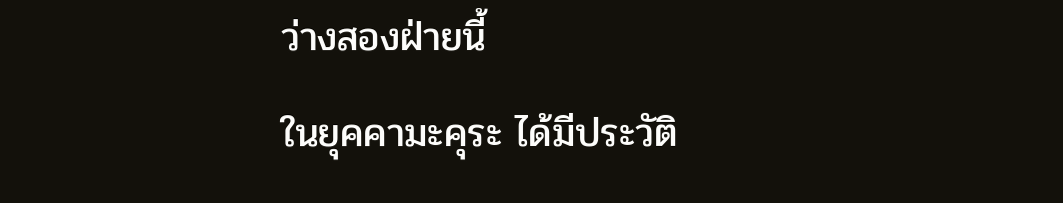ว่างสองฝ่ายนี้
ในยุคคามะคุระ ได้มีประวัติ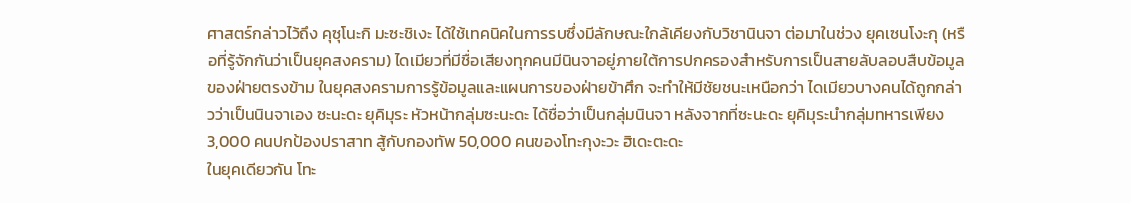ศาสตร์กล่าวไว้ถึง คุซุโนะกิ มะซะชิเงะ ได้ใช้เทคนิคในการรบซึ่งมีลักษณะใกล้เคียงกับวิชานินจา ต่อมาในช่วง ยุคเซนโงะกุ (หรือที่รู้จักกันว่าเป็นยุคสงคราม) ไดเมียวที่มีชื่อเสียงทุกคนมีนินจาอยู่ภายใต้การปกครองสำหรับการเป็นสายลับลอบสืบข้อมูลของฝ่ายตรงข้าม ในยุคสงครามการรู้ข้อมูลและแผนการของฝ่ายข้าศึก จะทำให้มีชัยชนะเหนือกว่า ไดเมียวบางคนได้ถูกกล่าวว่าเป็นนินจาเอง ซะนะดะ ยุคิมุระ หัวหน้ากลุ่มซะนะดะ ได้ชื่อว่าเป็นกลุ่มนินจา หลังจากที่ซะนะดะ ยุคิมุระนำกลุ่มทหารเพียง 3,000 คนปกป้องปราสาท สู้กับกองทัพ 50,000 คนของโทะกุงะวะ ฮิเดะตะดะ
ในยุคเดียวกัน โทะ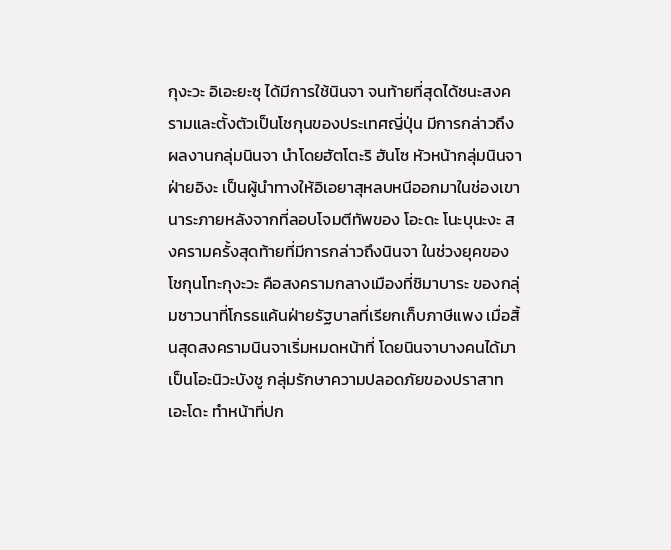กุงะวะ อิเอะยะซุ ได้มีการใช้นินจา จนท้ายที่สุดได้ชนะสงครามและตั้งตัวเป็นโชกุนของประเทศญี่ปุ่น มีการกล่าวถึงผลงานกลุ่มนินจา นำโดยฮัตโตะริ ฮันโซ หัวหน้ากลุ่มนินจาฝ่ายอิงะ เป็นผู้นำทางให้อิเอยาสุหลบหนีออกมาในช่องเขานาระภายหลังจากที่ลอบโจมตีทัพของ โอะดะ โนะบุนะงะ สงครามครั้งสุดท้ายที่มีการกล่าวถึงนินจา ในช่วงยุคของโชกุนโทะกุงะวะ คือสงครามกลางเมืองที่ชิมาบาระ ของกลุ่มชาวนาที่โกรธแค้นฝ่ายรัฐบาลที่เรียกเก็บภาษีแพง เมื่อสิ้นสุดสงครามนินจาเริ่มหมดหน้าที่ โดยนินจาบางคนได้มาเป็นโอะนิวะบังชู กลุ่มรักษาความปลอดภัยของปราสาทเอะโดะ ทำหน้าที่ปก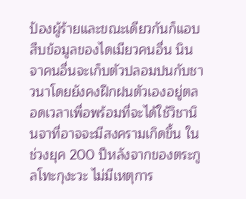ป้องผู้ร้ายและขณะเดียวกันก็แอบสืบข้อมูลของไดเมียวคนอื่น นินจาคนอื่นจะเก็บตัวปลอมปนกับชาวนาโดยยังคงฝึกฝนตัวเองอยู่ตลอดเวลาเพื่อพร้อมที่จะได้ใช้วิชานินจาที่อาจจะมีสงครามเกิดขึ้น ในช่วงยุค 200 ปีหลังจากของตระกูลโทะกุงะวะ ไม่มีเหตุการ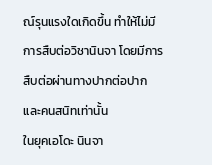ณ์รุนแรงใดเกิดขึ้น ทำให้ไม่มีการสืบต่อวิชานินจา โดยมีการสืบต่อผ่านทางปากต่อปากและคนสนิทเท่านั้น
ในยุคเอโดะ นินจา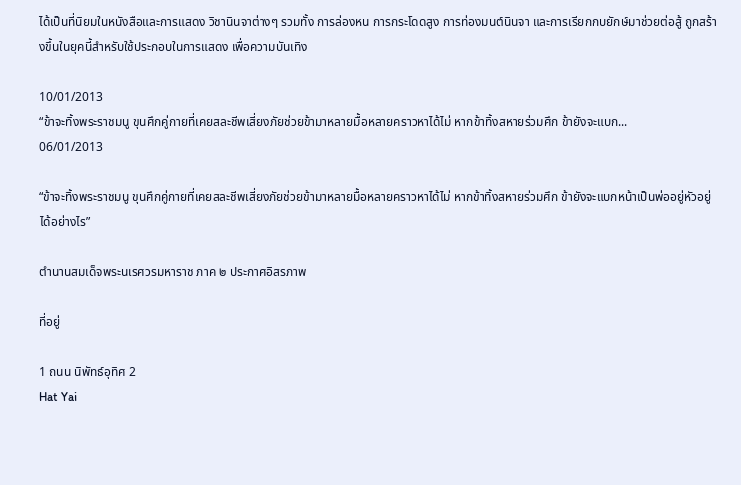ได้เป็นที่นิยมในหนังสือและการแสดง วิชานินจาต่างๆ รวมทั้ง การล่องหน การกระโดดสูง การท่องมนต์นินจา และการเรียกกบยักษ์มาช่วยต่อสู้ ถูกสร้างขึ้นในยุคนี้สำหรับใช้ประกอบในการแสดง เพื่อความบันเทิง

10/01/2013
“ข้าจะทิ้งพระราชมนู ขุนศึกคู่กายที่เคยสละชีพเสี่ยงภัยช่วยข้ามาหลายมื้อหลายคราวหาได้ไม่ หากข้าทิ้งสหายร่วมศึก ข้ายังจะแบก...
06/01/2013

“ข้าจะทิ้งพระราชมนู ขุนศึกคู่กายที่เคยสละชีพเสี่ยงภัยช่วยข้ามาหลายมื้อหลายคราวหาได้ไม่ หากข้าทิ้งสหายร่วมศึก ข้ายังจะแบกหน้าเป็นพ่ออยู่หัวอยู่ได้อย่างไร”

ตำนานสมเด็จพระนเรศวรมหาราช ภาค ๒ ประกาศอิสรภาพ

ที่อยู่

1 ถนน นิพัทธ์อุทิศ 2
Hat Yai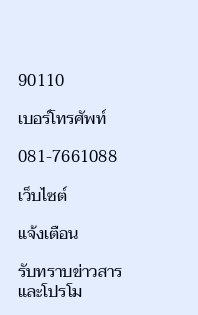90110

เบอร์โทรศัพท์

081-7661088

เว็บไซต์

แจ้งเตือน

รับทราบข่าวสารและโปรโม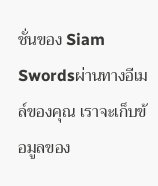ชั่นของ Siam Swordsผ่านทางอีเมล์ของคุณ เราจะเก็บข้อมูลของ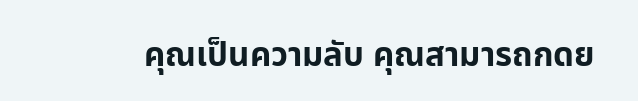คุณเป็นความลับ คุณสามารถกดย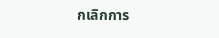กเลิกการ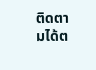ติดตามได้ต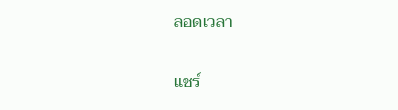ลอดเวลา

แชร์